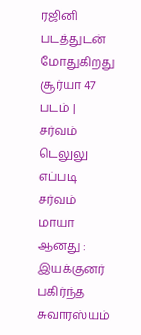ரஜினி படத்துடன் மோதுகிறது சூர்யா 47 படம் | சர்வம் டெலுலு எப்படி சர்வம் மாயா ஆனது : இயக்குனர் பகிர்ந்த சுவாரஸ்யம்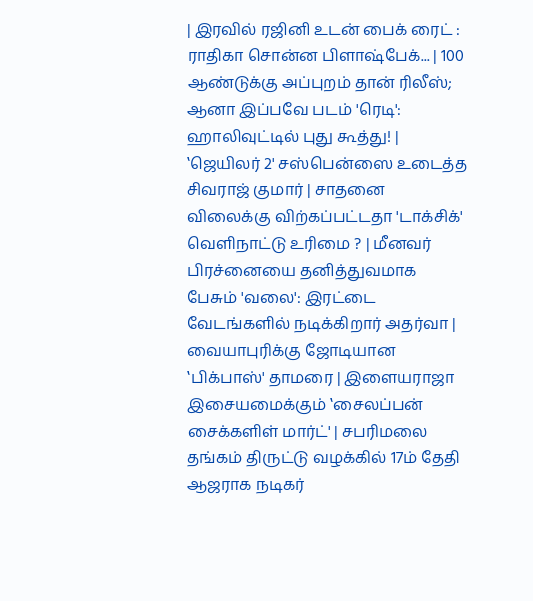| இரவில் ரஜினி உடன் பைக் ரைட் : ராதிகா சொன்ன பிளாஷ்பேக்... | 100 ஆண்டுக்கு அப்புறம் தான் ரிலீஸ்; ஆனா இப்பவே படம் 'ரெடி': ஹாலிவுட்டில் புது கூத்து! | ‛ஜெயிலர் 2' சஸ்பென்ஸை உடைத்த சிவராஜ் குமார் | சாதனை விலைக்கு விற்கப்பட்டதா 'டாக்சிக்' வெளிநாட்டு உரிமை ? | மீனவர் பிரச்னையை தனித்துவமாக பேசும் 'வலை': இரட்டை வேடங்களில் நடிக்கிறார் அதர்வா | வையாபுரிக்கு ஜோடியான ‛பிக்பாஸ்' தாமரை | இளையராஜா இசையமைக்கும் ‛சைலப்பன் சைக்களிள் மார்ட்' | சபரிமலை தங்கம் திருட்டு வழக்கில் 17ம் தேதி ஆஜராக நடிகர்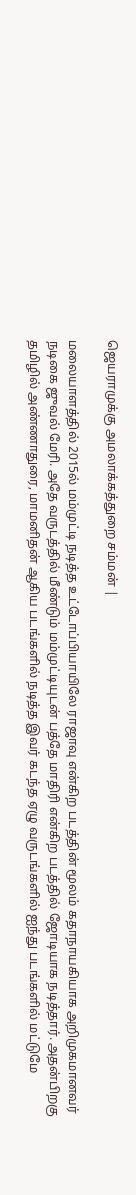ஜெயராமுக்கு அமலாக்கத்துறை சம்மன் |

மலையாளத்தில் 2015ல் மம்முட்டி நடித்த உட்டோப்பியாயிலே ராஜாவு என்கிற படத்தின் மூலம் கதாநாயகியாக அறிமுகமானவர் நடிகை ஜுவல் மேரி. அதே வருடத்தில் மீண்டும் மம்முட்டியுடன் பத்தே மாதிரி என்கிற படத்தில் ஜோடியாக நடித்தார். அதன்பிறகு தமிழில் அண்ணாதுரை, மாமனிதன் ஆகிய படங்களில் நடித்த இவர் கடந்த ஏழு வருடங்களில் ஐந்து படங்களில் மட்டுமே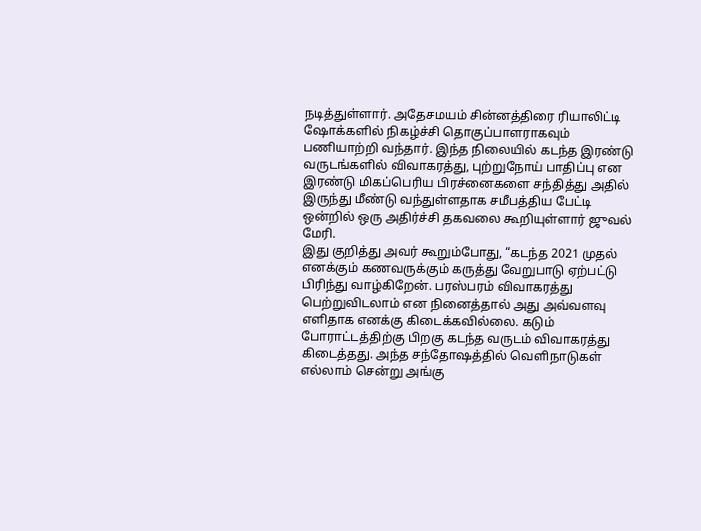நடித்துள்ளார். அதேசமயம் சின்னத்திரை ரியாலிட்டி ஷோக்களில் நிகழ்ச்சி தொகுப்பாளராகவும் பணியாற்றி வந்தார். இந்த நிலையில் கடந்த இரண்டு வருடங்களில் விவாகரத்து, புற்றுநோய் பாதிப்பு என இரண்டு மிகப்பெரிய பிரச்னைகளை சந்தித்து அதில் இருந்து மீண்டு வந்துள்ளதாக சமீபத்திய பேட்டி ஒன்றில் ஒரு அதிர்ச்சி தகவலை கூறியுள்ளார் ஜுவல் மேரி.
இது குறித்து அவர் கூறும்போது, “கடந்த 2021 முதல் எனக்கும் கணவருக்கும் கருத்து வேறுபாடு ஏற்பட்டு பிரிந்து வாழ்கிறேன். பரஸ்பரம் விவாகரத்து பெற்றுவிடலாம் என நினைத்தால் அது அவ்வளவு எளிதாக எனக்கு கிடைக்கவில்லை. கடும் போராட்டத்திற்கு பிறகு கடந்த வருடம் விவாகரத்து கிடைத்தது. அந்த சந்தோஷத்தில் வெளிநாடுகள் எல்லாம் சென்று அங்கு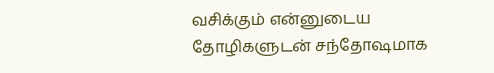வசிக்கும் என்னுடைய தோழிகளுடன் சந்தோஷமாக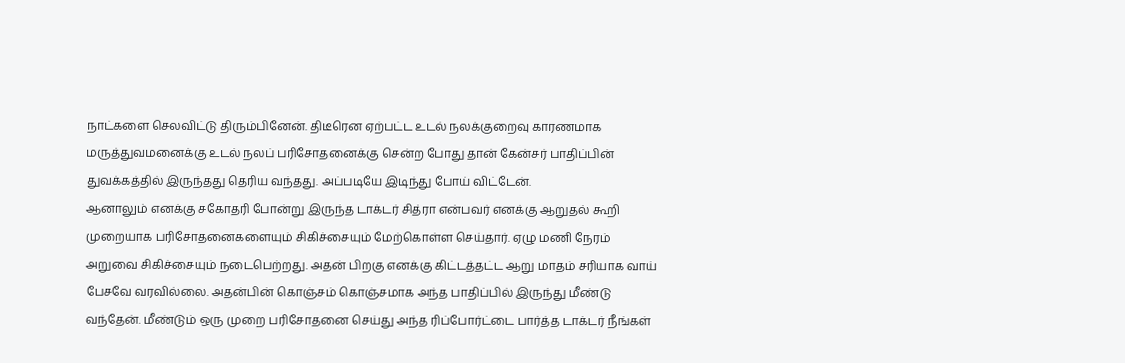நாட்களை செலவிட்டு திரும்பினேன். திடீரென ஏற்பட்ட உடல் நலக்குறைவு காரணமாக மருத்துவமனைக்கு உடல் நலப் பரிசோதனைக்கு சென்ற போது தான் கேன்சர் பாதிப்பின் துவக்கத்தில் இருந்தது தெரிய வந்தது. அப்படியே இடிந்து போய் விட்டேன்.
ஆனாலும் எனக்கு சகோதரி போன்று இருந்த டாக்டர் சித்ரா என்பவர் எனக்கு ஆறுதல் கூறி முறையாக பரிசோதனைகளையும் சிகிச்சையும் மேற்கொள்ள செய்தார். ஏழு மணி நேரம் அறுவை சிகிச்சையும் நடைபெற்றது. அதன் பிறகு எனக்கு கிட்டத்தட்ட ஆறு மாதம் சரியாக வாய் பேசவே வரவில்லை. அதன்பின் கொஞ்சம் கொஞ்சமாக அந்த பாதிப்பில் இருந்து மீண்டு வந்தேன். மீண்டும் ஒரு முறை பரிசோதனை செய்து அந்த ரிப்போர்ட்டை பார்த்த டாக்டர் நீங்கள்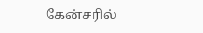கேன்சரில்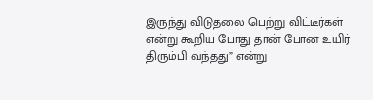இருந்து விடுதலை பெற்று விட்டீர்கள் என்று கூறிய போது தான் போன உயிர் திரும்பி வந்தது” என்று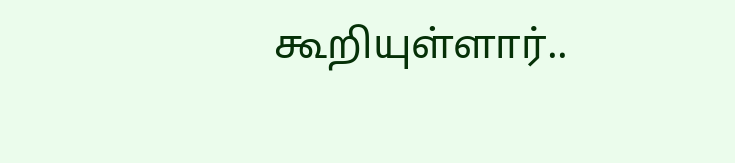கூறியுள்ளார்..